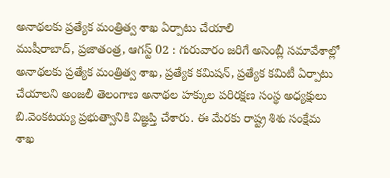అనాథలకు ప్రత్యేక మంత్రిత్వ శాఖ ఏర్పాటు చేయాలి
ముషీరాబాద్, ప్రజాతంత్ర, ఆగస్ట్ 02 : గురువారం జరిగే అసెంబ్లీ సమావేశాల్లో అనాథలకు ప్రత్యేక మంత్రిత్వ శాఖ, ప్రత్యేక కమిషన్, ప్రత్యేక కమిటీ ఏర్పాటు చేయాలని అంజలీ తెలంగాణ అనాథల హక్కుల పరిరక్షణ సంస్థ అధ్యక్షులు బి.వెంకటయ్య ప్రభుత్వానికి విజ్ఞప్తి చేశారు. ఈ మేరకు రాష్ట్ర శిశు సంక్షేమ శాఖ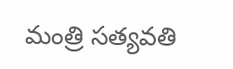మంత్రి సత్యవతి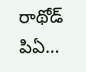రాథోడ్ పిఏ…